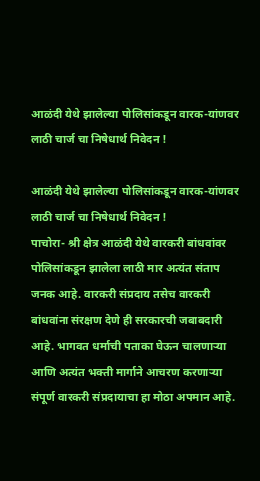आळंदी येथे झालेल्या पोलिसांकडून वारक-यांणवर लाठी चार्ज चा निषेधार्थ निवेदन !

आळंदी येथे झालेल्या पोलिसांकडून वारक-यांणवर लाठी चार्ज चा निषेधार्थ निवेदन !
पाचोरा- श्री क्षेत्र आळंदी येथे वारकरी बांधवांवर पोलिसांकडून झालेला लाठी मार अत्यंत संताप जनक आहे. वारकरी संप्रदाय तसेच वारकरी बांधवांना संरक्षण देणे ही सरकारची जबाबदारी आहे. भागवत धर्माची पताका घेऊन चालणाऱ्या आणि अत्यंत भक्ती मार्गाने आचरण करणाऱ्या संपूर्ण वारकरी संप्रदायाचा हा मोठा अपमान आहे.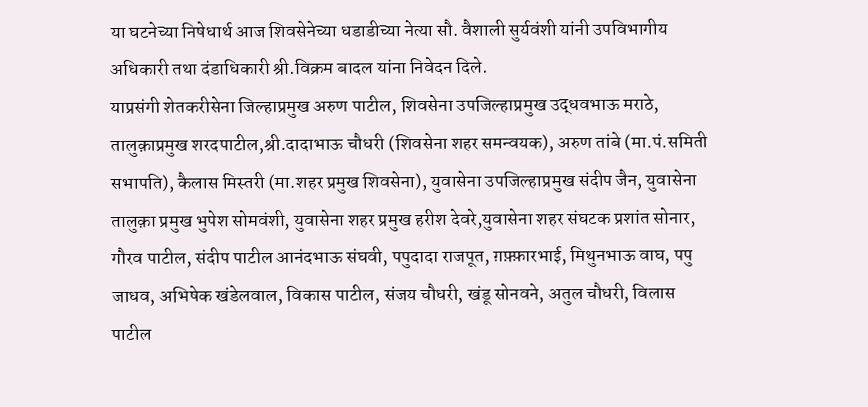या घटनेच्या निषेधार्थ आज शिवसेनेच्या धडाडीच्या नेत्या सौ. वैशाली सुर्यवंशी यांनी उपविभागीय अधिकारी तथा दंडाधिकारी श्री.विक्रम बादल यांना निवेदन दिले.
याप्रसंगी शेतकरीसेना जिल्हाप्रमुख अरुण पाटील, शिवसेना उपजिल्हाप्रमुख उद्धवभाऊ मराठे, तालुक़ाप्रमुख शरदपाटील,श्री.दादाभाऊ चौधरी (शिवसेना शहर समन्वयक), अरुण तांबे (मा.पं.समिती सभापति), कैलास मिस्तरी (मा.शहर प्रमुख शिवसेना), युवासेना उपजिल्हाप्रमुख संदीप जैन, युवासेना तालुक़ा प्रमुख भुपेश सोमवंशी, युवासेना शहर प्रमुख हरीश देवरे,युवासेना शहर संघटक प्रशांत सोनार, गौरव पाटील, संदीप पाटील आनंदभाऊ संघवी, पपुदादा राजपूत, ग़फ़्फ़ारभाई, मिथुनभाऊ वाघ, पपु जाधव, अभिषेक खंडेलवाल, विकास पाटील, संजय चौधरी, खंडू सोनवने, अतुल चौधरी, विलास पाटील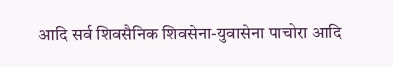आदि सर्व शिवसैनिक शिवसेना-युवासेना पाचोरा आदि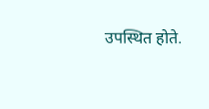उपस्थित होते.